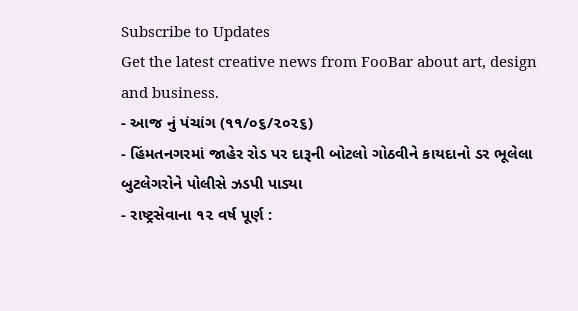Subscribe to Updates
Get the latest creative news from FooBar about art, design and business.
- આજ નું પંચાંગ (૧૧/૦૬/૨૦૨૬)
- હિંમતનગરમાં જાહેર રોડ પર દારૂની બોટલો ગોઠવીને કાયદાનો ડર ભૂલેલા બુટલેગરોને પોલીસે ઝડપી પાડ્યા
- રાષ્ટ્રસેવાના ૧૨ વર્ષ પૂર્ણ :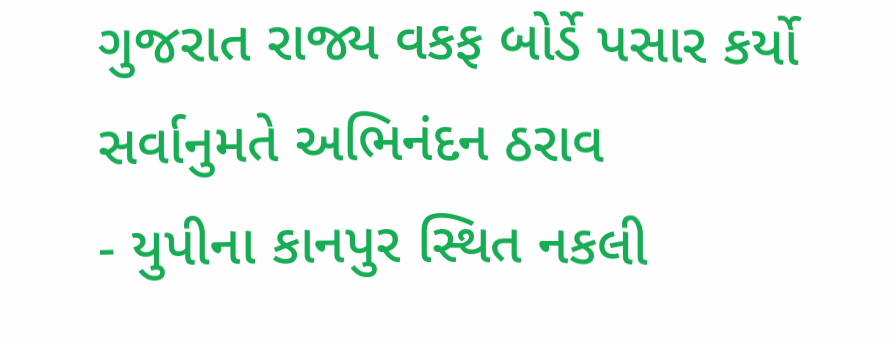ગુજરાત રાજ્ય વકફ બોર્ડે પસાર કર્યો સર્વાનુમતે અભિનંદન ઠરાવ
- યુપીના કાનપુર સ્થિત નકલી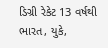ડિગ્રી રેકેટ 13 વર્ષથી ભારત, યુકે,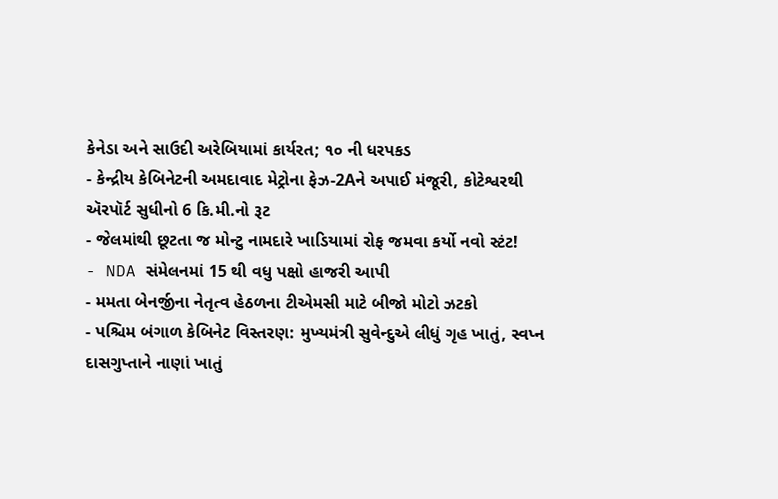કેનેડા અને સાઉદી અરેબિયામાં કાર્યરત; ૧૦ ની ધરપકડ
- કેન્દ્રીય કેબિનેટની અમદાવાદ મેટ્રોના ફેઝ-2Aને અપાઈ મંજૂરી, કોટેશ્વરથી ઍરપૉર્ટ સુધીનો 6 કિ.મી.નો રૂટ
- જેલમાંથી છૂટતા જ મોન્ટુ નામદારે ખાડિયામાં રોફ જમવા કર્યો નવો સ્ટંટ!
- NDA સંમેલનમાં 15 થી વધુ પક્ષો હાજરી આપી
- મમતા બેનર્જીના નેતૃત્વ હેઠળના ટીએમસી માટે બીજો મોટો ઝટકો
- પશ્ચિમ બંગાળ કેબિનેટ વિસ્તરણ: મુખ્યમંત્રી સુવેન્દુએ લીધું ગૃહ ખાતું, સ્વપ્ન દાસગુપ્તાને નાણાં ખાતું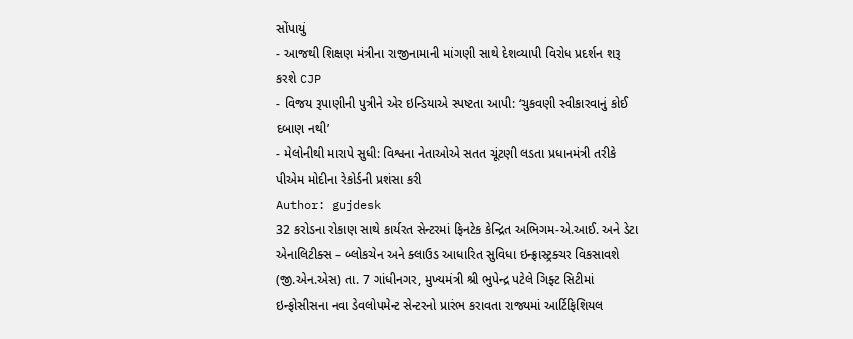સોંપાયું
- આજથી શિક્ષણ મંત્રીના રાજીનામાની માંગણી સાથે દેશવ્યાપી વિરોધ પ્રદર્શન શરૂ કરશે CJP
- વિજય રૂપાણીની પુત્રીને એર ઇન્ડિયાએ સ્પષ્ટતા આપી: ‘ચુકવણી સ્વીકારવાનું કોઈ દબાણ નથી’
- મેલોનીથી મારાપે સુધી: વિશ્વના નેતાઓએ સતત ચૂંટણી લડતા પ્રધાનમંત્રી તરીકે પીએમ મોદીના રેકોર્ડની પ્રશંસા કરી
Author: gujdesk
32 કરોડના રોકાણ સાથે કાર્યરત સેન્ટરમાં ફિનટેક કેન્દ્રિત અભિગમ-એ.આઈ. અને ડેટા એનાલિટીક્સ – બ્લોકચેન અને ક્લાઉડ આધારિત સુવિધા ઇન્ફ્રાસ્ટ્રક્ચર વિકસાવશે (જી.એન.એસ) તા. 7 ગાંધીનગર, મુખ્યમંત્રી શ્રી ભુપેન્દ્ર પટેલે ગિફ્ટ સિટીમાં ઇન્ફોસીસના નવા ડેવલોપમેન્ટ સેન્ટરનો પ્રારંભ કરાવતા રાજ્યમાં આર્ટિફિશિયલ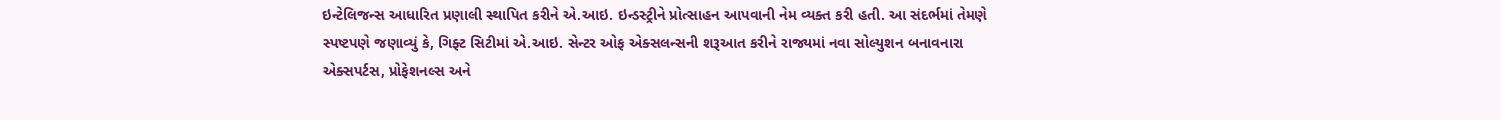ઇન્ટેલિજન્સ આધારિત પ્રણાલી સ્થાપિત કરીને એ.આઇ. ઇન્ડસ્ટ્રીને પ્રોત્સાહન આપવાની નેમ વ્યક્ત કરી હતી. આ સંદર્ભમાં તેમણે સ્પષ્ટપણે જણાવ્યું કે, ગિફ્ટ સિટીમાં એ.આઇ. સેન્ટર ઓફ એક્સલન્સની શરૂઆત કરીને રાજ્યમાં નવા સોલ્યુશન બનાવનારા એક્સપર્ટસ, પ્રોફેશનલ્સ અને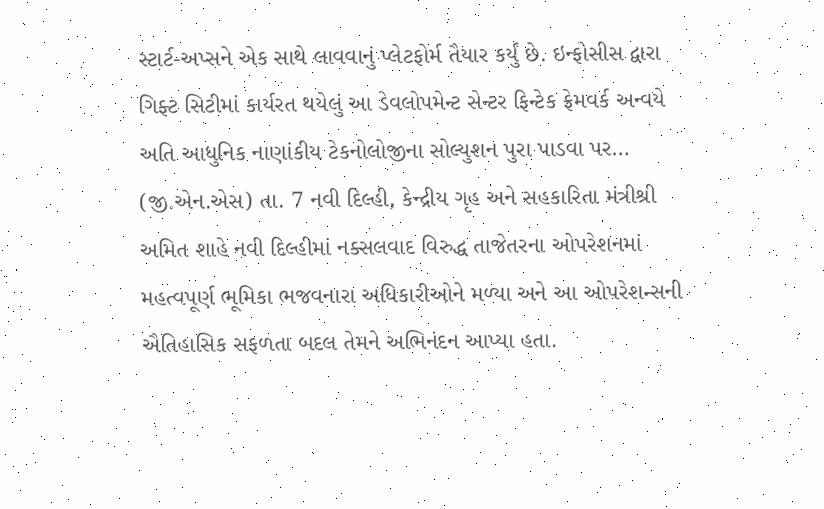સ્ટાર્ટ-અપ્સને એક સાથે લાવવાનું પ્લેટફોર્મ તૈયાર કર્યું છે. ઇન્ફોસીસ દ્વારા ગિફ્ટ સિટીમાં કાર્યરત થયેલું આ ડેવલોપમેન્ટ સેન્ટર ફિન્ટેક ફ્રેમવર્ક અન્વયે અતિ આધુનિક નાણાંકીય ટેકનોલોજીના સોલ્યુશન પુરા પાડવા પર…
(જી.એન.એસ) તા. 7 નવી દિલ્હી, કેન્દ્રીય ગૃહ અને સહકારિતા મંત્રીશ્રી અમિત શાહે નવી દિલ્હીમાં નક્સલવાદ વિરુદ્ધ તાજેતરના ઓપરેશનમાં મહત્વપૂર્ણ ભૂમિકા ભજવનારા અધિકારીઓને મળ્યા અને આ ઓપરેશન્સની ઐતિહાસિક સફળતા બદલ તેમને અભિનંદન આપ્યા હતા.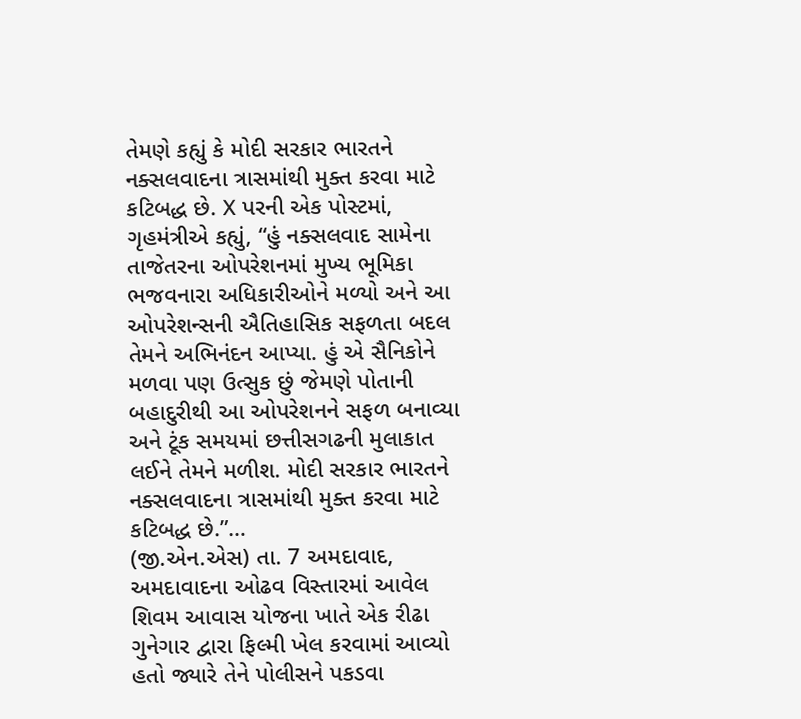તેમણે કહ્યું કે મોદી સરકાર ભારતને નક્સલવાદના ત્રાસમાંથી મુક્ત કરવા માટે કટિબદ્ધ છે. X પરની એક પોસ્ટમાં, ગૃહમંત્રીએ કહ્યું, “હું નક્સલવાદ સામેના તાજેતરના ઓપરેશનમાં મુખ્ય ભૂમિકા ભજવનારા અધિકારીઓને મળ્યો અને આ ઓપરેશન્સની ઐતિહાસિક સફળતા બદલ તેમને અભિનંદન આપ્યા. હું એ સૈનિકોને મળવા પણ ઉત્સુક છું જેમણે પોતાની બહાદુરીથી આ ઓપરેશનને સફળ બનાવ્યા અને ટૂંક સમયમાં છત્તીસગઢની મુલાકાત લઈને તેમને મળીશ. મોદી સરકાર ભારતને નક્સલવાદના ત્રાસમાંથી મુક્ત કરવા માટે કટિબદ્ધ છે.”…
(જી.એન.એસ) તા. 7 અમદાવાદ, અમદાવાદના ઓઢવ વિસ્તારમાં આવેલ શિવમ આવાસ યોજના ખાતે એક રીઢા ગુનેગાર દ્વારા ફિલ્મી ખેલ કરવામાં આવ્યો હતો જ્યારે તેને પોલીસને પકડવા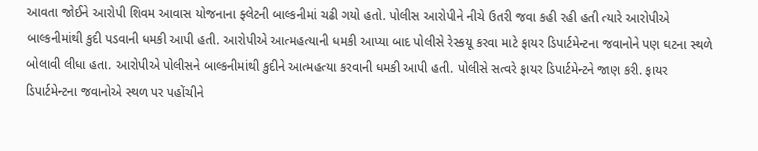આવતા જોઈને આરોપી શિવમ આવાસ યોજનાના ફ્લેટની બાલ્કનીમાં ચઢી ગયો હતો. પોલીસ આરોપીને નીચે ઉતરી જવા કહી રહી હતી ત્યારે આરોપીએ બાલ્કનીમાંથી કુદી પડવાની ધમકી આપી હતી. આરોપીએ આત્મહત્યાની ધમકી આપ્યા બાદ પોલીસે રેસ્કયૂ કરવા માટે ફાયર ડિપાર્ટમેન્ટના જવાનોને પણ ઘટના સ્થળે બોલાવી લીધા હતા. આરોપીએ પોલીસને બાલ્કનીમાંથી કુદીને આત્મહત્યા કરવાની ધમકી આપી હતી. પોલીસે સત્વરે ફાયર ડિપાર્ટમેન્ટને જાણ કરી. ફાયર ડિપાર્ટમેન્ટના જવાનોએ સ્થળ પર પહોંચીને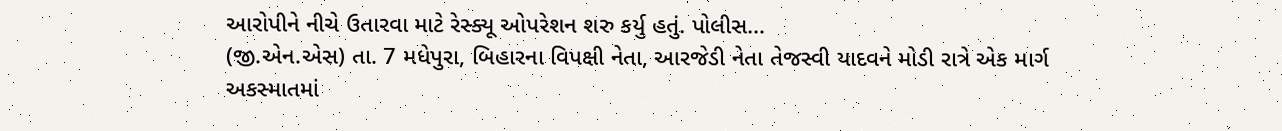આરોપીને નીચે ઉતારવા માટે રેસ્ક્યૂ ઓપરેશન શરુ કર્યુ હતું. પોલીસ…
(જી.એન.એસ) તા. 7 મધેપુરા, બિહારના વિપક્ષી નેતા, આરજેડી નેતા તેજસ્વી યાદવને મોડી રાત્રે એક માર્ગ અકસ્માતમાં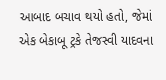આબાદ બચાવ થયો હતો, જેમાં એક બેકાબૂ ટ્રકે તેજસ્વી યાદવના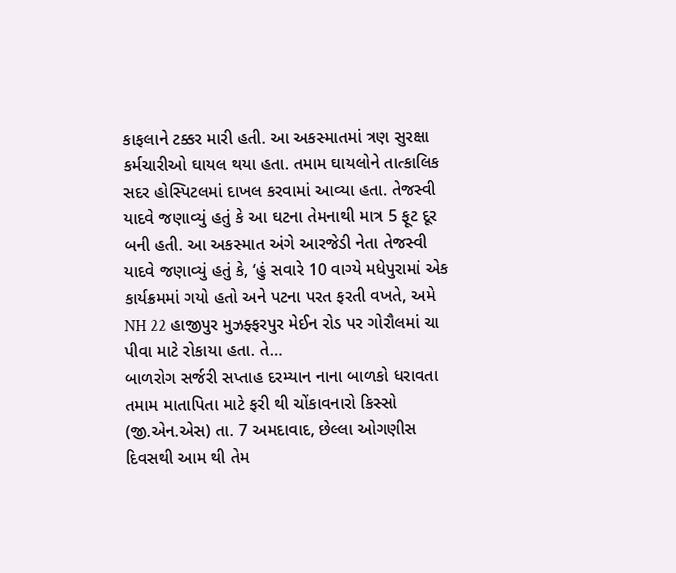કાફલાને ટક્કર મારી હતી. આ અકસ્માતમાં ત્રણ સુરક્ષા કર્મચારીઓ ઘાયલ થયા હતા. તમામ ઘાયલોને તાત્કાલિક સદર હોસ્પિટલમાં દાખલ કરવામાં આવ્યા હતા. તેજસ્વી યાદવે જણાવ્યું હતું કે આ ઘટના તેમનાથી માત્ર 5 ફૂટ દૂર બની હતી. આ અકસ્માત અંગે આરજેડી નેતા તેજસ્વી યાદવે જણાવ્યું હતું કે, ‘હું સવારે 10 વાગ્યે મધેપુરામાં એક કાર્યક્રમમાં ગયો હતો અને પટના પરત ફરતી વખતે, અમે NH 22 હાજીપુર મુઝફ્ફરપુર મેઈન રોડ પર ગોરૌલમાં ચા પીવા માટે રોકાયા હતા. તે…
બાળરોગ સર્જરી સપ્તાહ દરમ્યાન નાના બાળકો ધરાવતા તમામ માતાપિતા માટે ફરી થી ચોંકાવનારો કિસ્સો (જી.એન.એસ) તા. 7 અમદાવાદ, છેલ્લા ઓગણીસ દિવસથી આમ થી તેમ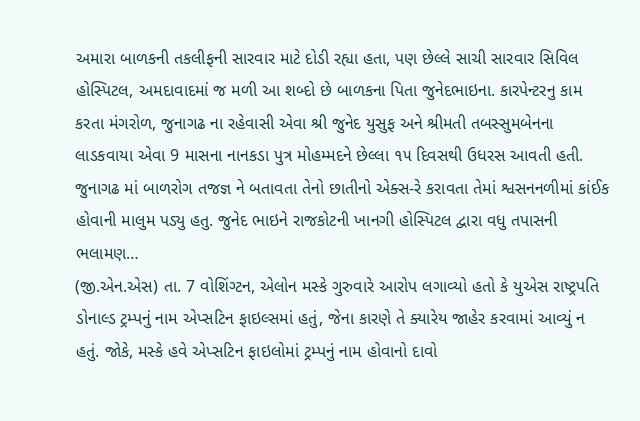અમારા બાળકની તકલીફની સારવાર માટે દોડી રહ્યા હતા, પણ છેલ્લે સાચી સારવાર સિવિલ હોસ્પિટલ, અમદાવાદમાં જ મળી આ શબ્દો છે બાળકના પિતા જુનેદભાઇના. કારપેન્ટરનુ કામ કરતા મંગરોળ, જુનાગઢ ના રહેવાસી એવા શ્રી જુનેદ યુસુફ અને શ્રીમતી તબસ્સુમબેનના લાડકવાયા એવા 9 માસના નાનકડા પુત્ર મોહમ્મદને છેલ્લા ૧૫ દિવસથી ઉધરસ આવતી હતી. જુનાગઢ માં બાળરોગ તજજ્ઞ ને બતાવતા તેનો છાતીનો એક્સ-રે કરાવતા તેમાં શ્વસનનળીમાં કાંઈક હોવાની માલુમ પડ્યુ હતુ. જુનેદ ભાઇને રાજકોટની ખાનગી હોસ્પિટલ દ્વારા વધુ તપાસની ભલામણ…
(જી.એન.એસ) તા. 7 વોશિંગ્ટન, એલોન મસ્કે ગુરુવારે આરોપ લગાવ્યો હતો કે યુએસ રાષ્ટ્રપતિ ડોનાલ્ડ ટ્રમ્પનું નામ એપ્સટિન ફાઇલ્સમાં હતું, જેના કારણે તે ક્યારેય જાહેર કરવામાં આવ્યું ન હતું. જોકે, મસ્કે હવે એપ્સટિન ફાઇલોમાં ટ્રમ્પનું નામ હોવાનો દાવો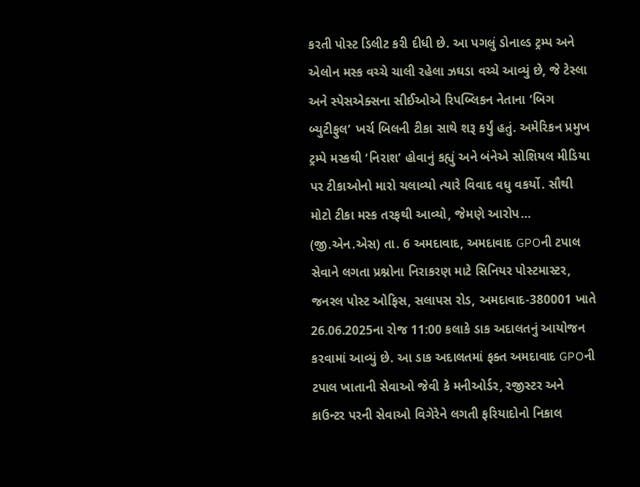કરતી પોસ્ટ ડિલીટ કરી દીધી છે. આ પગલું ડોનાલ્ડ ટ્રમ્પ અને એલોન મસ્ક વચ્ચે ચાલી રહેલા ઝઘડા વચ્ચે આવ્યું છે, જે ટેસ્લા અને સ્પેસએક્સના સીઈઓએ રિપબ્લિકન નેતાના ‘બિગ બ્યુટીફુલ’ ખર્ચ બિલની ટીકા સાથે શરૂ કર્યું હતું. અમેરિકન પ્રમુખ ટ્રમ્પે મસ્કથી ‘નિરાશ’ હોવાનું કહ્યું અને બંનેએ સોશિયલ મીડિયા પર ટીકાઓનો મારો ચલાવ્યો ત્યારે વિવાદ વધુ વકર્યો. સૌથી મોટો ટીકા મસ્ક તરફથી આવ્યો, જેમણે આરોપ…
(જી.એન.એસ) તા. 6 અમદાવાદ, અમદાવાદ GPOની ટપાલ સેવાને લગતા પ્રશ્નોના નિરાકરણ માટે સિનિયર પોસ્ટમાસ્ટર, જનરલ પોસ્ટ ઓફિસ, સલાપસ રોડ, અમદાવાદ-380001 ખાતે 26.06.2025ના રોજ 11:00 કલાકે ડાક અદાલતનું આયોજન કરવામાં આવ્યું છે. આ ડાક અદાલતમાં ફક્ત અમદાવાદ GPOની ટપાલ ખાતાની સેવાઓ જેવી કે મનીઓર્ડર, રજીસ્ટર અને કાઉન્ટર પરની સેવાઓ વિગેરેને લગતી ફરિયાદોનો નિકાલ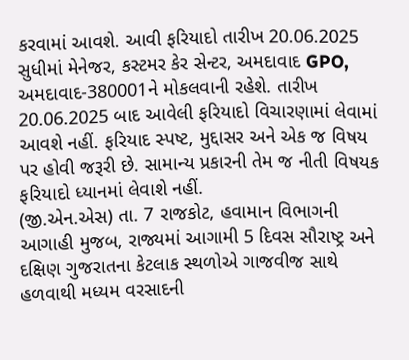કરવામાં આવશે. આવી ફરિયાદો તારીખ 20.06.2025 સુધીમાં મેનેજર, કસ્ટમર કેર સેન્ટર, અમદાવાદ GPO, અમદાવાદ-380001ને મોકલવાની રહેશે. તારીખ 20.06.2025 બાદ આવેલી ફરિયાદો વિચારણામાં લેવામાં આવશે નહીં. ફરિયાદ સ્પષ્ટ, મુદ્દાસર અને એક જ વિષય પર હોવી જરૂરી છે. સામાન્ય પ્રકારની તેમ જ નીતી વિષયક ફરિયાદો ધ્યાનમાં લેવાશે નહીં.
(જી.એન.એસ) તા. 7 રાજકોટ, હવામાન વિભાગની આગાહી મુજબ, રાજ્યમાં આગામી 5 દિવસ સૌરાષ્ટ્ર અને દક્ષિણ ગુજરાતના કેટલાક સ્થળોએ ગાજવીજ સાથે હળવાથી મધ્યમ વરસાદની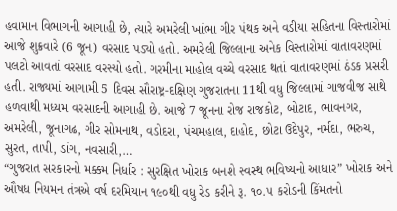હવામાન વિભાગની આગાહી છે, ત્યારે અમરેલી ખાંભા ગીર પંથક અને વડીયા સહિતના વિસ્તારોમાં આજે શુક્રવારે (6 જૂન) વરસાદ પડ્યો હતો. અમરેલી જિલ્લાના અનેક વિસ્તારોમાં વાતાવરણમાં પલટો આવતાં વરસાદ વરસ્યો હતો. ગરમીના માહોલ વચ્ચે વરસાદ થતાં વાતાવરણમાં ઠંડક પ્રસરી હતી. રાજ્યમાં આગામી 5 દિવસ સૌરાષ્ટ્ર-દક્ષિણ ગુજરાતના 11થી વધુ જિલ્લામાં ગાજવીજ સાથે હળવાથી મધ્યમ વરસાદની આગાહી છે. આજે 7 જૂનના રોજ રાજકોટ, બોટાદ, ભાવનગર, અમરેલી, જૂનાગઢ, ગીર સોમનાથ, વડોદરા, પંચમહાલ, દાહોદ, છોટા ઉદેપુર, નર્મદા, ભરુચ, સુરત, તાપી, ડાંગ, નવસારી,…
“ગુજરાત સરકારનો મક્કમ નિર્ધાર : સુરક્ષિત ખોરાક બનશે સ્વસ્થ ભવિષ્યનો આધાર” ખોરાક અને ઔષધ નિયમન તંત્રએ વર્ષ દરમિયાન ૧૯૦થી વધુ રેડ કરીને રૂ. ૧૦.૫ કરોડની કિંમતનો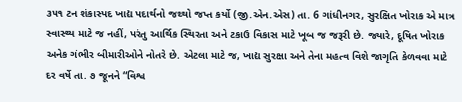૩૫૧ ટન શંકાસ્પદ ખાદ્ય પદાર્થનો જથ્થો જપ્ત કર્યો (જી.એન.એસ) તા. 6 ગાંધીનગર, સુરક્ષિત ખોરાક એ માત્ર સ્વાસ્થ્ય માટે જ નહીં, પરંતુ આર્થિક સ્થિરતા અને ટકાઉ વિકાસ માટે ખૂબ જ જરૂરી છે. જ્યારે, દૂષિત ખોરાક અનેક ગંભીર બીમારીઓને નોતરે છે. એટલા માટે જ, ખાદ્ય સુરક્ષા અને તેના મહત્વ વિશે જાગૃતિ કેળવવા માટે દર વર્ષે તા. ૭ જૂનને “વિશ્વ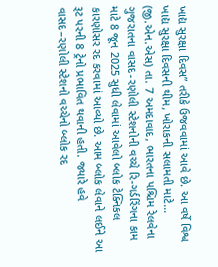ખાદ્ય સુરક્ષા દિવસ” તરીકે ઉજવવામાં આવે છે. આ વર્ષે વિશ્વ ખાદ્ય સુરક્ષા દિવસની થીમ, ખોરાકની સલામતી માટે…
(જી.એન.એસ) તા. 7 અમદાવાદ, ભારતના પશ્ચિમ રેલવેના ગુજરાતના વાસદ-રણોલી સ્ટેશનોની વચ્ચે રિ-ગર્ડરિંગના કામ માટે 8 જૂન 2025 સુધી લેવામાં આવેલો બ્લોક ટેક્નિકલ કારણોસર રદ કરવામાં આવ્યો છે. આમ બ્લોક લેવાને લઈને આ રૂટ પરની 8 ટ્રેનો પ્રભાવિત થવાની હતી. જ્યારે હવે વાસદ–રણોલી સ્ટેશનો વચ્ચેનો બ્લોક રદ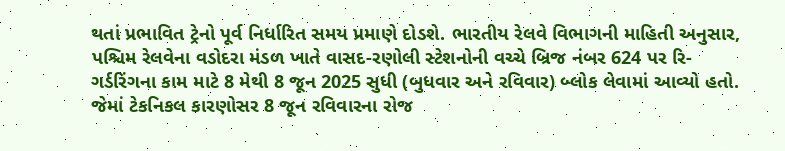થતાં પ્રભાવિત ટ્રેનો પૂર્વ નિર્ધારિત સમય પ્રમાણે દોડશે. ભારતીય રેલવે વિભાગની માહિતી અનુસાર, પશ્ચિમ રેલવેના વડોદરા મંડળ ખાતે વાસદ-રણોલી સ્ટેશનોની વચ્ચે બ્રિજ નંબર 624 પર રિ-ગર્ડરિંગના કામ માટે 8 મેથી 8 જૂન 2025 સુધી (બુધવાર અને રવિવાર) બ્લોક લેવામાં આવ્યો હતો. જેમાં ટેકનિકલ કારણોસર 8 જૂન રવિવારના રોજ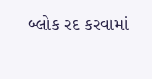બ્લોક રદ કરવામાં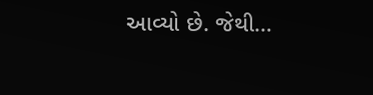આવ્યો છે. જેથી…